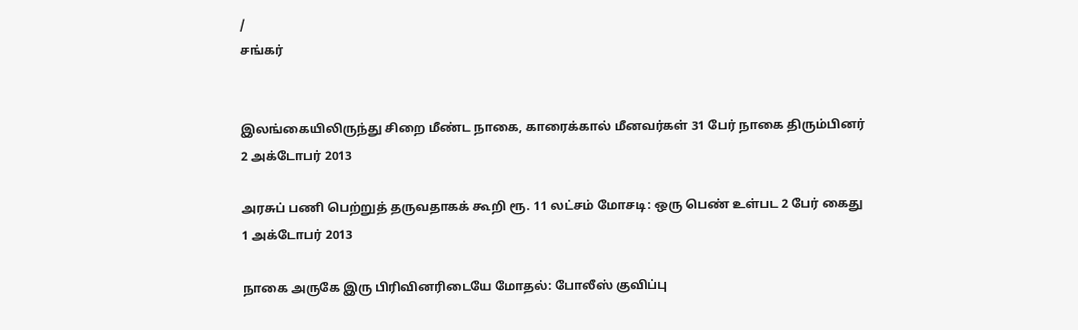/
சங்கர்


இலங்கையிலிருந்து சிறை மீண்ட நாகை, காரைக்கால் மீனவர்கள் 31 பேர் நாகை திரும்பினர்
2 அக்டோபர் 2013

அரசுப் பணி பெற்றுத் தருவதாகக் கூறி ரூ. 11 லட்சம் மோசடி: ஒரு பெண் உள்பட 2 பேர் கைது
1 அக்டோபர் 2013

நாகை அருகே இரு பிரிவினரிடையே மோதல்: போலீஸ் குவிப்பு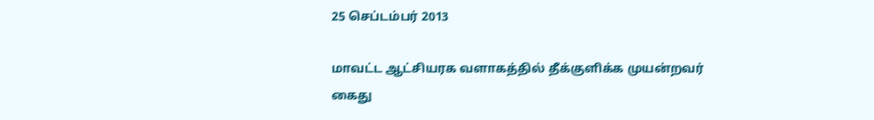25 செப்டம்பர் 2013

மாவட்ட ஆட்சியரக வளாகத்தில் தீக்குளிக்க முயன்றவர் கைது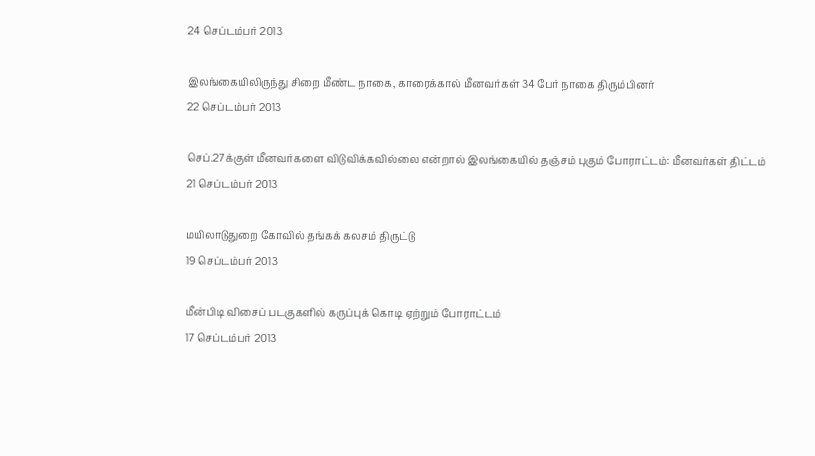24 செப்டம்பர் 2013

இலங்கையிலிருந்து சிறை மீண்ட நாகை, காரைக்கால் மீனவர்கள் 34 பேர் நாகை திரும்பினர்
22 செப்டம்பர் 2013

செப்.27க்குள் மீனவர்களை விடுவிக்கவில்லை என்றால் இலங்கையில் தஞ்சம் புகும் போராட்டம்: மீனவர்கள் திட்டம்
21 செப்டம்பர் 2013

மயிலாடுதுறை கோவில் தங்கக் கலசம் திருட்டு
19 செப்டம்பர் 2013

மீன்பிடி விசைப் படகுகளில் கருப்புக் கொடி ஏற்றும் போராட்டம்
17 செப்டம்பர் 2013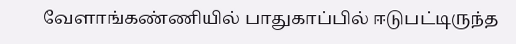வேளாங்கண்ணியில் பாதுகாப்பில் ஈடுபட்டிருந்த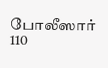போலீஸார் 110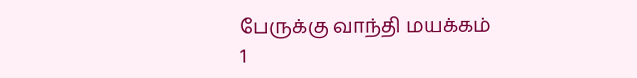பேருக்கு வாந்தி மயக்கம்
1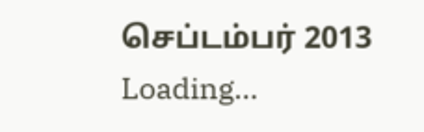செப்டம்பர் 2013
Loading...